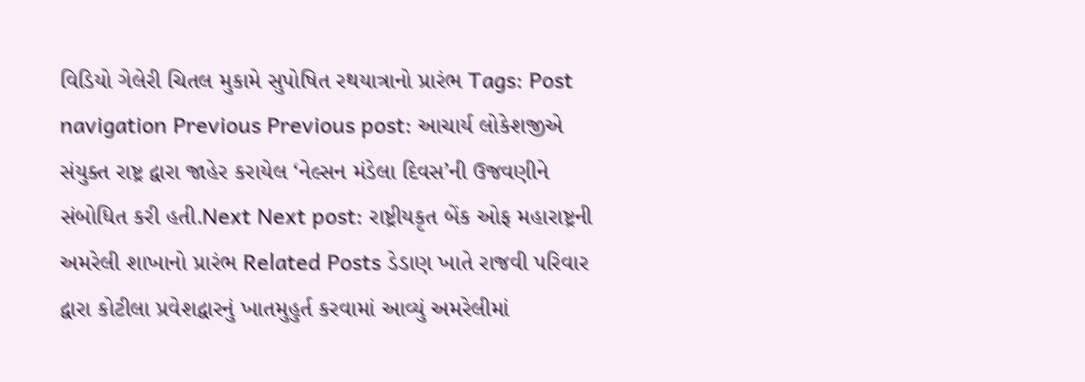વિડિયો ગેલેરી ચિતલ મુકામે સુપોષિત રથયાત્રાનો પ્રારંભ Tags: Post navigation Previous Previous post: આચાર્ય લોકેશજીએ સંયુક્ત રાષ્ટ્ર દ્વારા જાહેર કરાયેલ ‘નેલ્સન મંડેલા દિવસ’ની ઉજવણીને સંબોધિત કરી હતી.Next Next post: રાષ્ટ્રીયકૃત બેંક ઓફ મહારાષ્ટ્રની અમરેલી શાખાનો પ્રારંભ Related Posts ડેડાણ ખાતે રાજવી પરિવાર દ્વારા કોટીલા પ્રવેશદ્વારનું ખાતમુહુર્ત કરવામાં આવ્યું અમરેલીમાં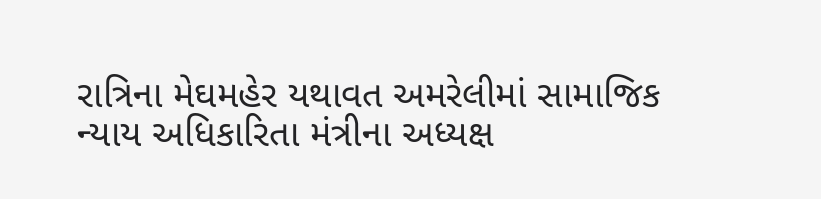રાત્રિના મેઘમહેર યથાવત અમરેલીમાં સામાજિક ન્યાય અધિકારિતા મંત્રીના અધ્યક્ષ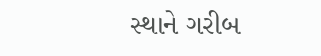સ્થાને ગરીબ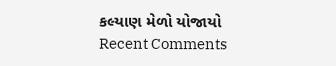કલ્યાણ મેળો યોજાયો
Recent Comments